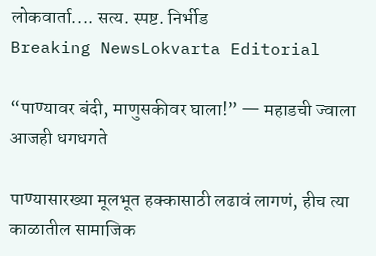लोकवार्ता.... सत्य. स्पष्ट. निर्भीड
Breaking NewsLokvarta Editorial

“पाण्यावर बंदी, माणुसकीवर घाला!” — महाडची ज्वाला आजही धगधगते

पाण्यासारख्या मूलभूत हक्कासाठी लढावं लागणं, हीच त्या काळातील सामाजिक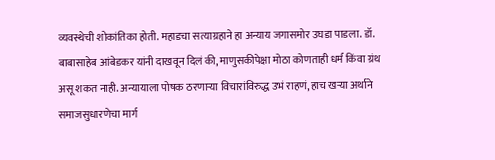व्यवस्थेची शोकांतिका होती. महाडचा सत्याग्रहाने हा अन्याय जगासमोर उघडा पाडला. डॉ. बाबासाहेब आंबेडकर यांनी दाखवून दिलं की, माणुसकीपेक्षा मोठा कोणताही धर्म किंवा ग्रंथ असू शकत नाही. अन्यायाला पोषक ठरणाऱ्या विचारांविरुद्ध उभं राहणं, हाच खऱ्या अर्थाने समाजसुधारणेचा मार्ग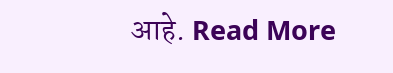आहे. Read More